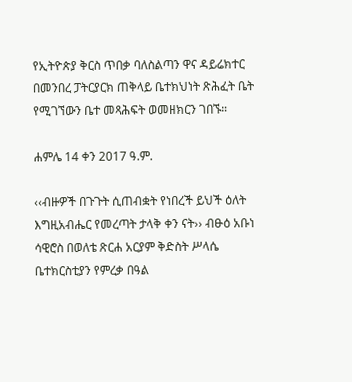የኢትዮጵያ ቅርስ ጥበቃ ባለስልጣን ዋና ዳይሬክተር በመንበረ ፓትርያርክ ጠቅላይ ቤተክህነት ጽሕፈት ቤት የሚገኘውን ቤተ መጻሕፍት ወመዘክርን ገበኙ።

ሐምሌ 14 ቀን 2017 ዓ.ም.

‹‹ብዙዎች በጉጉት ሲጠብቋት የነበረች ይህች ዕለት እግዚአብሔር የመረጣት ታላቅ ቀን ናት›› ብፁዕ አቡነ ሳዊሮስ በወለቴ ጽርሐ አርያም ቅድስት ሥላሴ ቤተክርስቲያን የምረቃ በዓል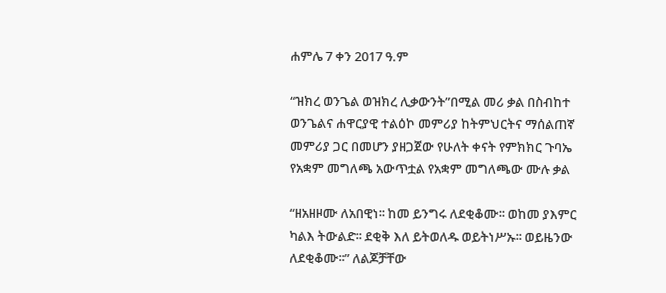ሐምሌ 7 ቀን 2017 ዓ.ም

“ዝክረ ወንጌል ወዝክረ ሊቃውንት”በሚል መሪ ቃል በስብከተ ወንጌልና ሐዋርያዊ ተልዕኮ መምሪያ ከትምህርትና ማሰልጠኛ መምሪያ ጋር በመሆን ያዘጋጀው የሁለት ቀናት የምክክር ጉባኤ የአቋም መግለጫ አውጥቷል የአቋም መግለጫው ሙሉ ቃል

“ዘአዘዞሙ ለአበዊነ፡፡ ከመ ይንግሩ ለደቂቆሙ፡፡ ወከመ ያእምር ካልእ ትውልድ፡፡ ደቂቅ እለ ይትወለዱ ወይትነሥኡ፡፡ ወይዜንው ለደቂቆሙ፡፡” ለልጆቻቸው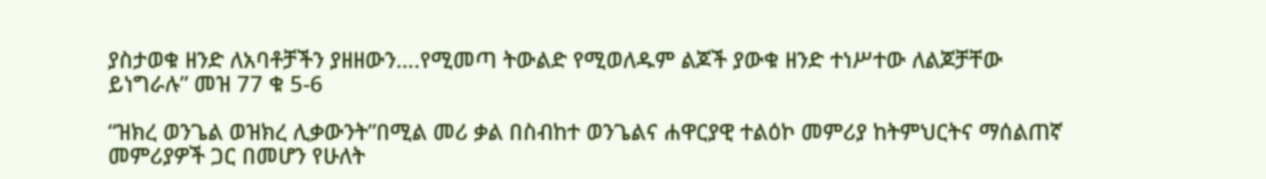ያስታወቁ ዘንድ ለአባቶቻችን ያዘዘውን….የሚመጣ ትውልድ የሚወለዱም ልጆች ያውቁ ዘንድ ተነሥተው ለልጆቻቸው ይነግራሉ” መዝ 77 ቁ 5-6

“ዝክረ ወንጌል ወዝክረ ሊቃውንት”በሚል መሪ ቃል በስብከተ ወንጌልና ሐዋርያዊ ተልዕኮ መምሪያ ከትምህርትና ማሰልጠኛ መምሪያዎች ጋር በመሆን የሁለት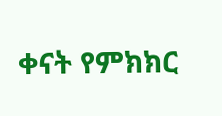ቀናት የምክክር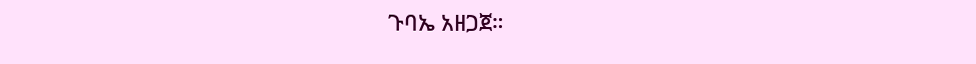ጉባኤ አዘጋጀ።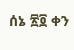ሰኔ ፳፬ ቀን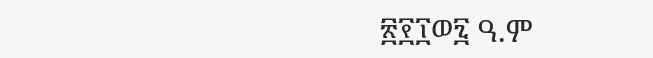፳፻፲ወ፯ ዓ.ም